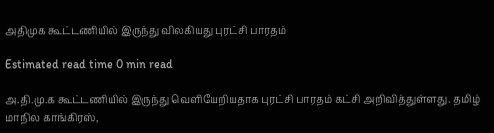அதிமுக கூட்டணியில் இருந்து விலகியது புரட்சி பாரதம்

Estimated read time 0 min read

அ.தி.மு.க கூட்டணியில் இருந்து வெளியேறியதாக புரட்சி பாரதம் கட்சி அறிவித்துள்ளது. தமிழ் மாநில காங்கிரஸ்,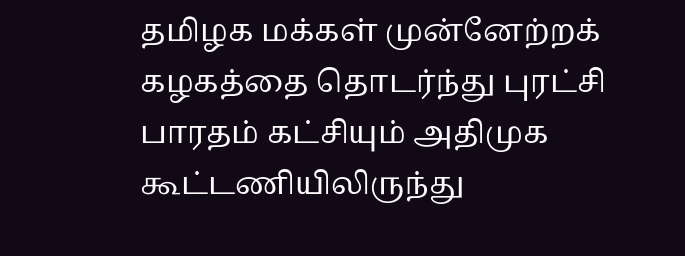தமிழக மக்கள் முன்னேற்றக் கழகத்தை தொடர்ந்து புரட்சி பாரதம் கட்சியும் அதிமுக கூட்டணியிலிருந்து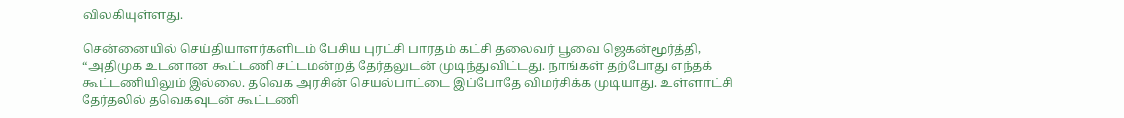விலகியுள்ளது.

சென்னையில் செய்தியாளர்களிடம் பேசிய புரட்சி பாரதம் கட்சி தலைவர் பூவை ஜெகன்மூர்த்தி, “அதிமுக உடனான கூட்டணி சட்டமன்றத் தேர்தலுடன் முடிந்துவிட்டது. நாங்கள் தற்போது எந்தக் கூட்டணியிலும் இல்லை. தவெக அரசின் செயல்பாட்டை இப்போதே விமர்சிக்க முடியாது. உள்ளாட்சி தேர்தலில் தவெகவுடன் கூட்டணி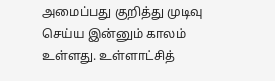அமைப்பது குறித்து முடிவு செய்ய இன்னும் காலம் உள்ளது. உள்ளாட்சித்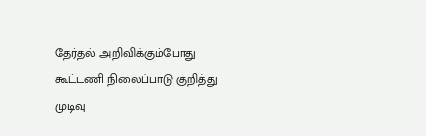தேர்தல் அறிவிக்கும்போது கூட்டணி நிலைப்பாடு குறித்து முடிவு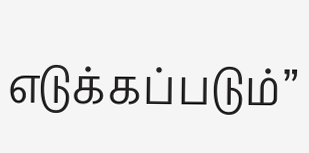எடுக்கப்படும்”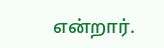என்றார்.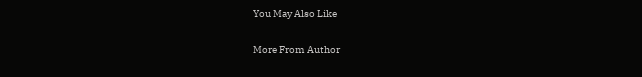You May Also Like

More From Author